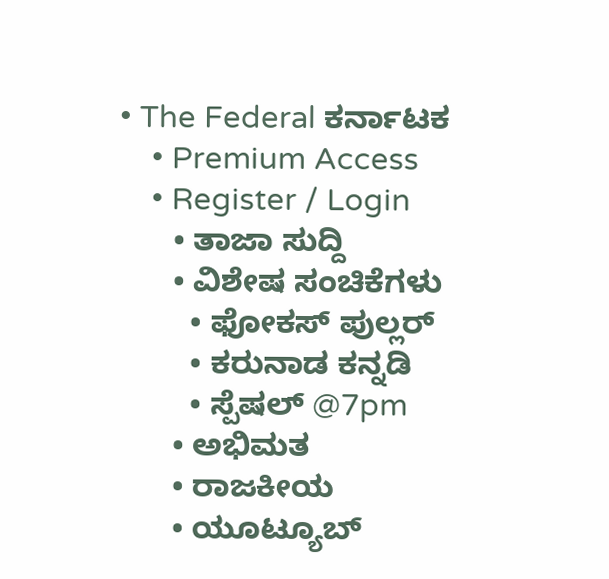• The Federal ಕರ್ನಾಟಕ
    • Premium Access
    • Register / Login
      • ತಾಜಾ ಸುದ್ದಿ
      • ವಿಶೇಷ ಸಂಚಿಕೆಗಳು
        • ಫೋಕಸ್‌ ಪುಲ್ಲರ್‌
        • ಕರುನಾಡ ಕನ್ನಡಿ
        • ಸ್ಪೆಷಲ್‌ @7pm
      • ಅಭಿಮತ
      • ರಾಜಕೀಯ
      • ಯೂಟ್ಯೂಬ್‌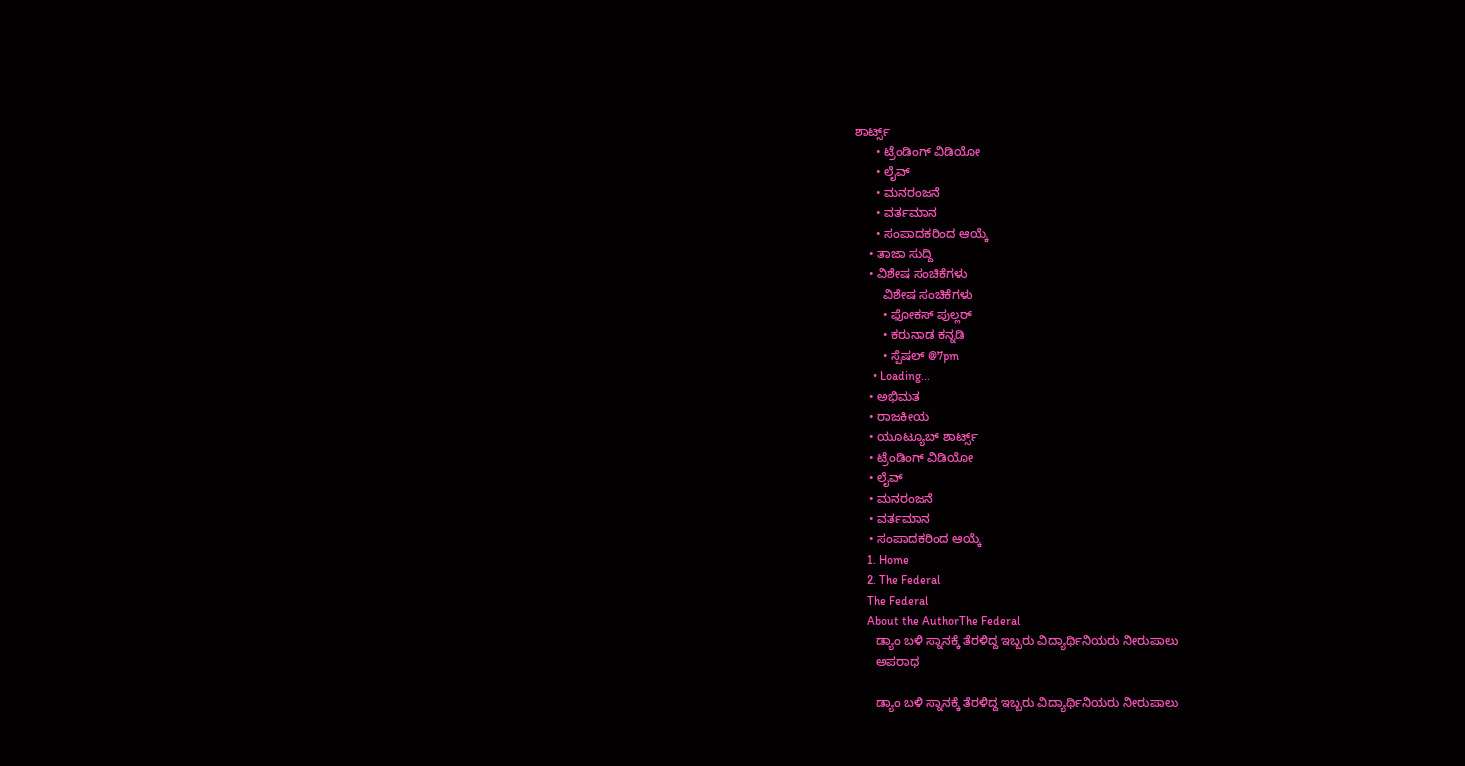ಶಾರ್ಟ್ಸ್‌
      • ಟ್ರೆಂಡಿಂಗ್‌ ವಿಡಿಯೋ
      • ಲೈವ್‌
      • ಮನರಂಜನೆ
      • ವರ್ತಮಾನ
      • ಸಂಪಾದಕರಿಂದ ಆಯ್ಕೆ
    • ತಾಜಾ ಸುದ್ದಿ
    • ವಿಶೇಷ ಸಂಚಿಕೆಗಳು
        ವಿಶೇಷ ಸಂಚಿಕೆಗಳು
        • ಫೋಕಸ್‌ ಪುಲ್ಲರ್‌
        • ಕರುನಾಡ ಕನ್ನಡಿ
        • ಸ್ಪೆಷಲ್‌ @7pm
      • Loading...
    • ಅಭಿಮತ
    • ರಾಜಕೀಯ
    • ಯೂಟ್ಯೂಬ್‌ ಶಾರ್ಟ್ಸ್‌
    • ಟ್ರೆಂಡಿಂಗ್‌ ವಿಡಿಯೋ
    • ಲೈವ್‌
    • ಮನರಂಜನೆ
    • ವರ್ತಮಾನ
    • ಸಂಪಾದಕರಿಂದ ಆಯ್ಕೆ
    1. Home
    2. The Federal
    The Federal
    About the AuthorThe Federal
      ಡ್ಯಾಂ ಬಳಿ ಸ್ನಾನಕ್ಕೆ ತೆರಳಿದ್ದ ಇಬ್ಬರು ವಿದ್ಯಾರ್ಥಿನಿಯರು ನೀರುಪಾಲು
      ಅಪರಾಧ

      ಡ್ಯಾಂ ಬಳಿ ಸ್ನಾನಕ್ಕೆ ತೆರಳಿದ್ದ ಇಬ್ಬರು ವಿದ್ಯಾರ್ಥಿನಿಯರು ನೀರುಪಾಲು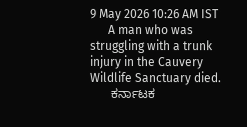9 May 2026 10:26 AM IST
      A man who was struggling with a trunk injury in the Cauvery Wildlife Sanctuary died.
      ಕರ್ನಾಟಕ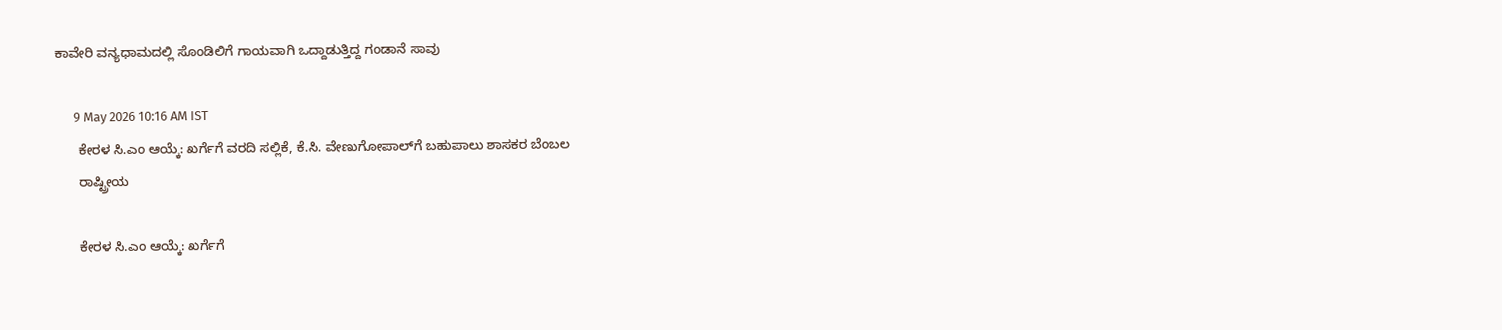ಕಾವೇರಿ ವನ್ಯಧಾಮದಲ್ಲಿ ಸೊಂಡಿಲಿಗೆ ಗಾಯವಾಗಿ ಒದ್ದಾಡುತ್ತಿದ್ದ ಗಂಡಾನೆ ಸಾವು

      9 May 2026 10:16 AM IST
      ಕೇರಳ ಸಿ.ಎಂ ಆಯ್ಕೆ: ಖರ್ಗೆಗೆ ವರದಿ ಸಲ್ಲಿಕೆ, ಕೆ.ಸಿ. ವೇಣುಗೋಪಾಲ್‌ಗೆ ಬಹುಪಾಲು ಶಾಸಕರ ಬೆಂಬಲ
      ರಾಷ್ಟ್ರೀಯ

      ಕೇರಳ ಸಿ.ಎಂ ಆಯ್ಕೆ: ಖರ್ಗೆಗೆ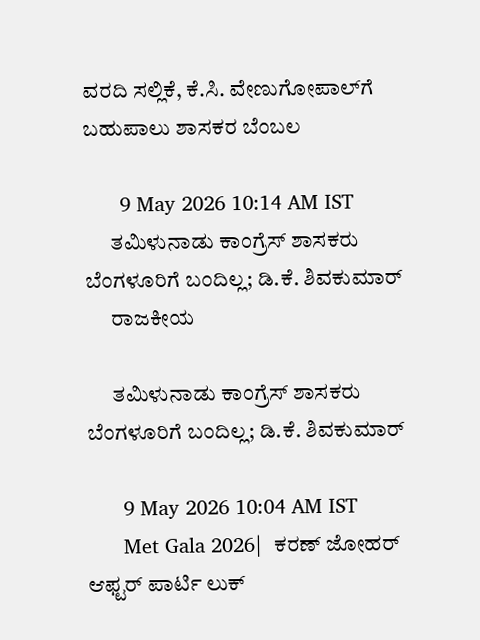ವರದಿ ಸಲ್ಲಿಕೆ, ಕೆ.ಸಿ. ವೇಣುಗೋಪಾಲ್‌ಗೆ ಬಹುಪಾಲು ಶಾಸಕರ ಬೆಂಬಲ

      9 May 2026 10:14 AM IST
      ತಮಿಳುನಾಡು ಕಾಂಗ್ರೆಸ್ ಶಾಸಕರು ಬೆಂಗಳೂರಿಗೆ ಬಂದಿಲ್ಲ; ಡಿ.ಕೆ. ಶಿವಕುಮಾರ್
      ರಾಜಕೀಯ

      ತಮಿಳುನಾಡು ಕಾಂಗ್ರೆಸ್ ಶಾಸಕರು ಬೆಂಗಳೂರಿಗೆ ಬಂದಿಲ್ಲ; ಡಿ.ಕೆ. ಶಿವಕುಮಾರ್

      9 May 2026 10:04 AM IST
      Met Gala 2026|  ಕರಣ್ ಜೋಹರ್ ಆಫ್ಟರ್ ಪಾರ್ಟಿ ಲುಕ್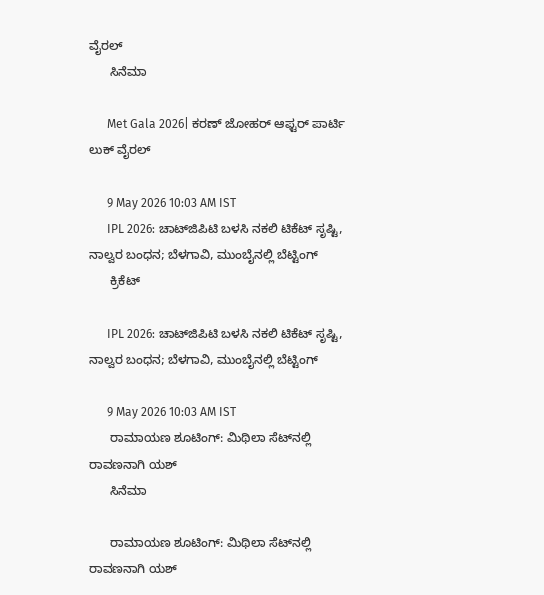ವೈರಲ್
      ಸಿನೆಮಾ

      Met Gala 2026| ಕರಣ್ ಜೋಹರ್ ಆಫ್ಟರ್ ಪಾರ್ಟಿ ಲುಕ್ ವೈರಲ್

      9 May 2026 10:03 AM IST
      IPL 2026: ಚಾಟ್‌ಜಿಪಿಟಿ ಬಳಸಿ ನಕಲಿ ಟಿಕೆಟ್ ಸೃಷ್ಟಿ, ನಾಲ್ವರ ಬಂಧನ; ಬೆಳಗಾವಿ, ಮುಂಬೈನಲ್ಲಿ ಬೆಟ್ಟಿಂಗ್
      ಕ್ರಿಕೆಟ್

      IPL 2026: ಚಾಟ್‌ಜಿಪಿಟಿ ಬಳಸಿ ನಕಲಿ ಟಿಕೆಟ್ ಸೃಷ್ಟಿ, ನಾಲ್ವರ ಬಂಧನ; ಬೆಳಗಾವಿ, ಮುಂಬೈನಲ್ಲಿ ಬೆಟ್ಟಿಂಗ್

      9 May 2026 10:03 AM IST
      ರಾಮಾಯಣ ಶೂಟಿಂಗ್: ಮಿಥಿಲಾ ಸೆಟ್‌ನಲ್ಲಿ ರಾವಣನಾಗಿ ಯಶ್
      ಸಿನೆಮಾ

      ರಾಮಾಯಣ ಶೂಟಿಂಗ್: ಮಿಥಿಲಾ ಸೆಟ್‌ನಲ್ಲಿ ರಾವಣನಾಗಿ ಯಶ್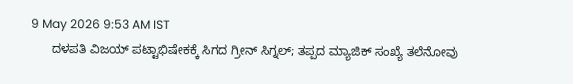9 May 2026 9:53 AM IST
      ದಳಪತಿ ವಿಜಯ್ ಪಟ್ಟಾಭಿಷೇಕಕ್ಕೆ ಸಿಗದ ಗ್ರೀನ್ ಸಿಗ್ನಲ್; ತಪ್ಪದ ಮ್ಯಾಜಿಕ್ ಸಂಖ್ಯೆ ತಲೆನೋವು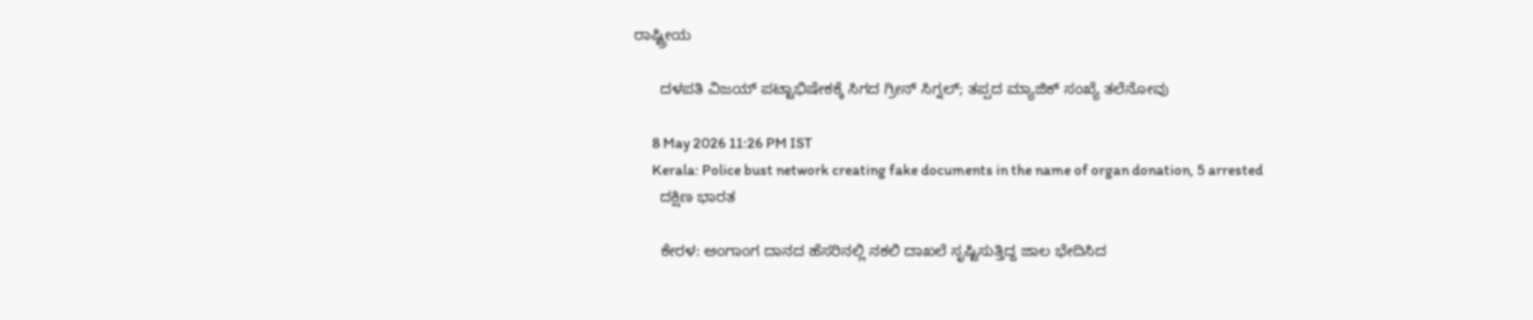ರಾಷ್ಟ್ರೀಯ

      ದಳಪತಿ ವಿಜಯ್ ಪಟ್ಟಾಭಿಷೇಕಕ್ಕೆ ಸಿಗದ ಗ್ರೀನ್ ಸಿಗ್ನಲ್; ತಪ್ಪದ ಮ್ಯಾಜಿಕ್ ಸಂಖ್ಯೆ ತಲೆನೋವು

      8 May 2026 11:26 PM IST
      Kerala: Police bust network creating fake documents in the name of organ donation, 5 arrested
      ದಕ್ಷಿಣ ಭಾರತ

      ಕೇರಳ: ಅಂಗಾಂಗ ದಾನದ ಹೆಸರಿನಲ್ಲಿ ನಕಲಿ ದಾಖಲೆ ಸೃಷ್ಟಿಸುತ್ತಿದ್ದ ಜಾಲ ಭೇದಿಸಿದ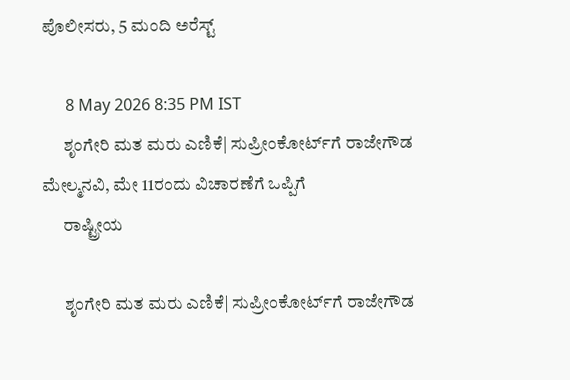ಪೊಲೀಸರು, 5 ಮಂದಿ ಅರೆಸ್ಟ್

      8 May 2026 8:35 PM IST
      ಶೃಂಗೇರಿ ಮತ ಮರು ಎಣಿಕೆ| ಸುಪ್ರೀಂಕೋರ್ಟ್‌ಗೆ ರಾಜೇಗೌಡ ಮೇಲ್ಮನವಿ, ಮೇ 11ರಂದು ವಿಚಾರಣೆಗೆ ಒಪ್ಪಿಗೆ
      ರಾಷ್ಟ್ರೀಯ

      ಶೃಂಗೇರಿ ಮತ ಮರು ಎಣಿಕೆ| ಸುಪ್ರೀಂಕೋರ್ಟ್‌ಗೆ ರಾಜೇಗೌಡ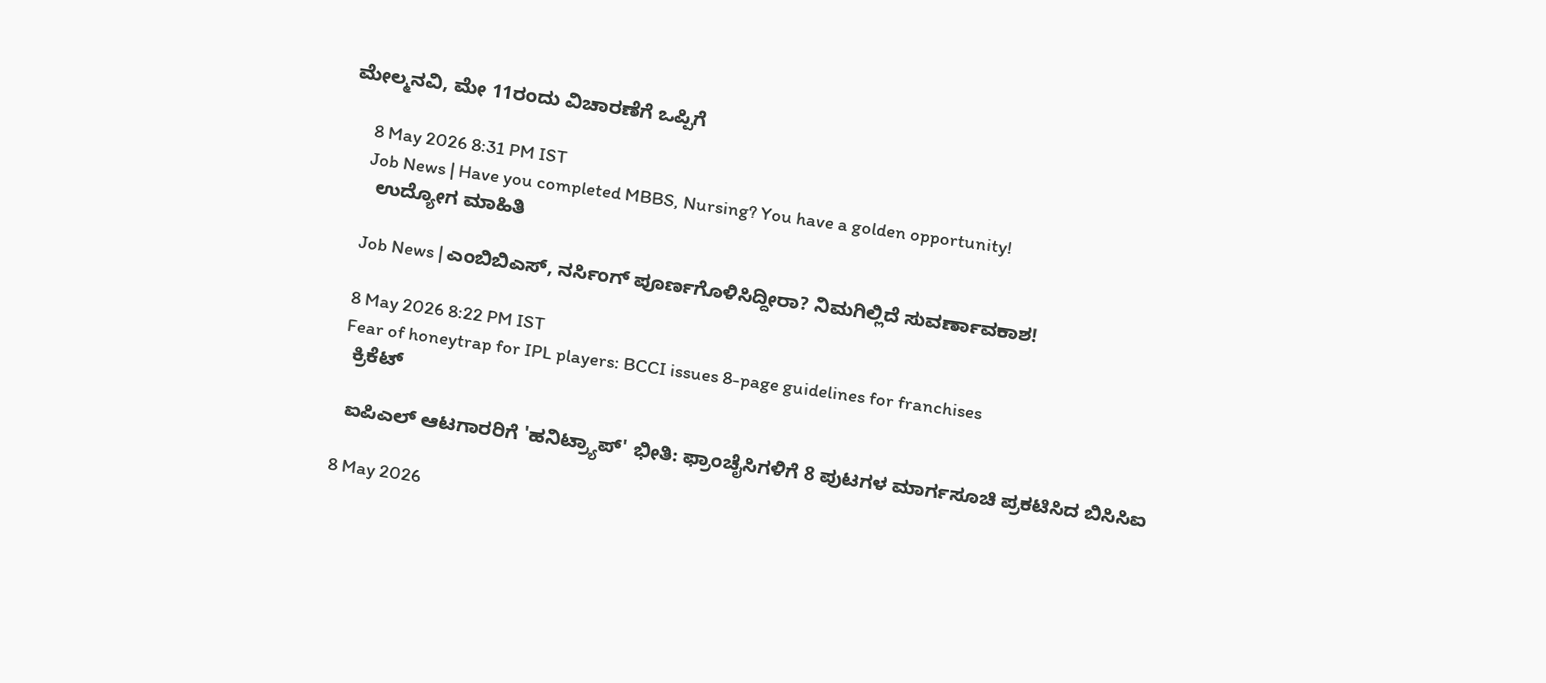ಮೇಲ್ಮನವಿ, ಮೇ 11ರಂದು ವಿಚಾರಣೆಗೆ ಒಪ್ಪಿಗೆ

      8 May 2026 8:31 PM IST
      Job News | Have you completed MBBS, Nursing? You have a golden opportunity!
      ಉದ್ಯೋಗ ಮಾಹಿತಿ

      Job News | ಎಂಬಿಬಿಎಸ್‌, ನರ್ಸಿಂಗ್‌ ಪೂರ್ಣಗೊಳಿಸಿದ್ದೀರಾ? ನಿಮಗಿಲ್ಲಿದೆ ಸುವರ್ಣಾವಕಾಶ!

      8 May 2026 8:22 PM IST
      Fear of honeytrap for IPL players: BCCI issues 8-page guidelines for franchises
      ಕ್ರಿಕೆಟ್

      ಐಪಿಎಲ್ ಆಟಗಾರರಿಗೆ 'ಹನಿಟ್ರ್ಯಾಪ್' ಭೀತಿ: ಫ್ರಾಂಚೈಸಿಗಳಿಗೆ 8 ಪುಟಗಳ ಮಾರ್ಗಸೂಚಿ ಪ್ರಕಟಿಸಿದ ಬಿಸಿಸಿಐ

      8 May 2026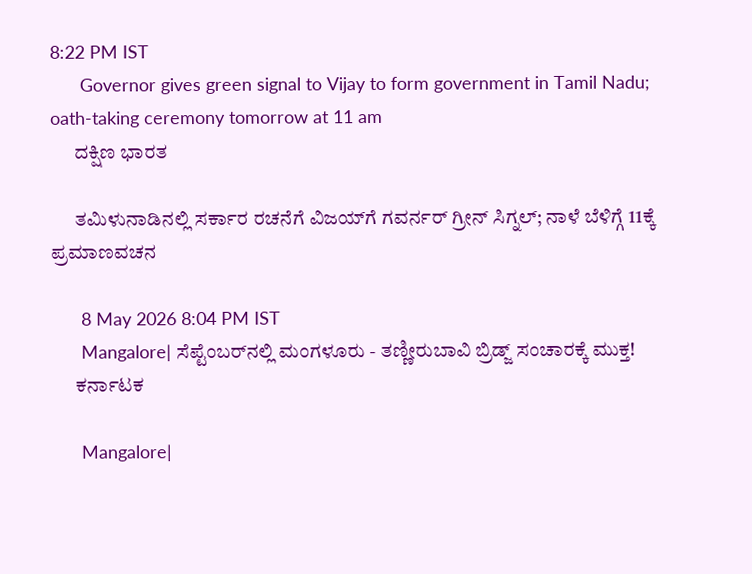8:22 PM IST
      Governor gives green signal to Vijay to form government in Tamil Nadu; oath-taking ceremony tomorrow at 11 am
      ದಕ್ಷಿಣ ಭಾರತ

      ತಮಿಳುನಾಡಿನಲ್ಲಿ ಸರ್ಕಾರ ರಚನೆಗೆ ವಿಜಯ್‌ಗೆ ಗವರ್ನರ್ ಗ್ರೀನ್ ಸಿಗ್ನಲ್; ನಾಳೆ ಬೆಳಿಗ್ಗೆ 11ಕ್ಕೆ ಪ್ರಮಾಣವಚನ

      8 May 2026 8:04 PM IST
      Mangalore| ಸೆಪ್ಟೆಂಬರ್‌ನಲ್ಲಿ ಮಂಗಳೂರು - ತಣ್ಣೀರುಬಾವಿ ಬ್ರಿಡ್ಜ್ ಸಂಚಾರಕ್ಕೆ ಮುಕ್ತ!
      ಕರ್ನಾಟಕ

      Mangalore|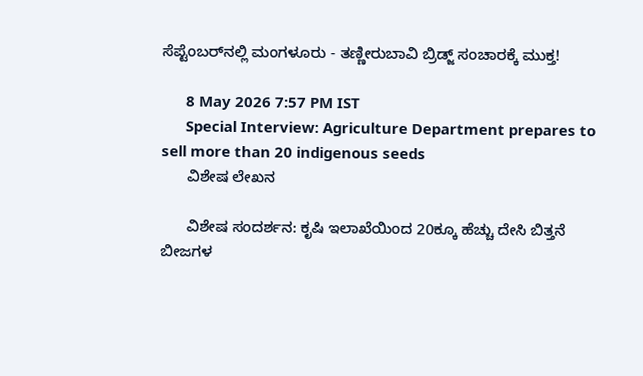ಸೆಪ್ಟೆಂಬರ್‌ನಲ್ಲಿ ಮಂಗಳೂರು - ತಣ್ಣೀರುಬಾವಿ ಬ್ರಿಡ್ಜ್ ಸಂಚಾರಕ್ಕೆ ಮುಕ್ತ!

      8 May 2026 7:57 PM IST
      Special Interview: Agriculture Department prepares to sell more than 20 indigenous seeds
      ವಿಶೇಷ ಲೇಖನ

      ವಿಶೇಷ ಸಂದರ್ಶನ: ಕೃಷಿ ಇಲಾಖೆಯಿಂದ 20ಕ್ಕೂ ಹೆಚ್ಚು ದೇಸಿ ಬಿತ್ತನೆ ಬೀಜಗಳ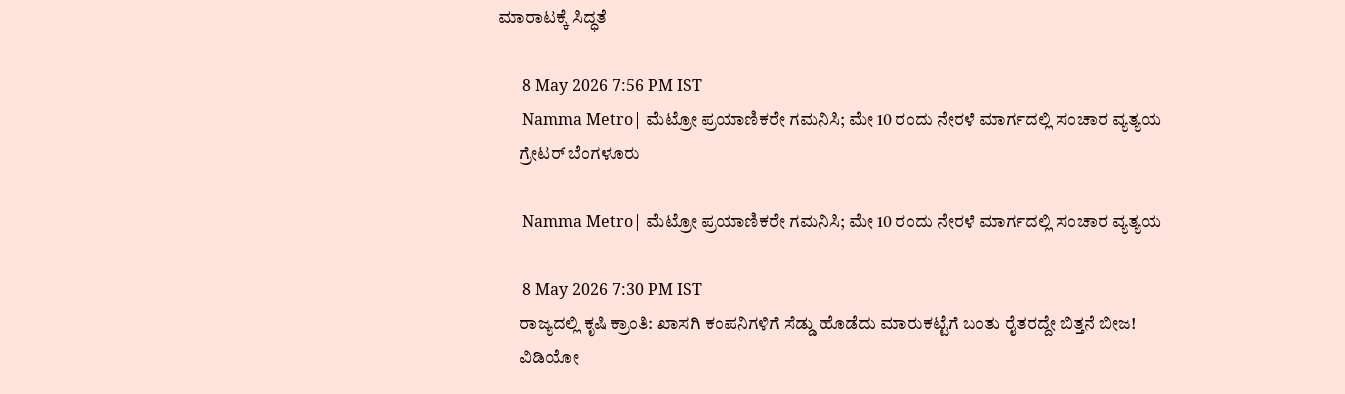ಮಾರಾಟಕ್ಕೆ ಸಿದ್ಧತೆ

      8 May 2026 7:56 PM IST
      Namma Metro| ಮೆಟ್ರೋ ಪ್ರಯಾಣಿಕರೇ ಗಮನಿಸಿ; ಮೇ 10 ರಂದು ನೇರಳೆ ಮಾರ್ಗದಲ್ಲಿ ಸಂಚಾರ ವ್ಯತ್ಯಯ
      ಗ್ರೇಟರ್ ಬೆಂಗಳೂರು

      Namma Metro| ಮೆಟ್ರೋ ಪ್ರಯಾಣಿಕರೇ ಗಮನಿಸಿ; ಮೇ 10 ರಂದು ನೇರಳೆ ಮಾರ್ಗದಲ್ಲಿ ಸಂಚಾರ ವ್ಯತ್ಯಯ

      8 May 2026 7:30 PM IST
      ರಾಜ್ಯದಲ್ಲಿ ಕೃಷಿ ಕ್ರಾಂತಿ: ಖಾಸಗಿ ಕಂಪನಿಗಳಿಗೆ ಸೆಡ್ಡು ಹೊಡೆದು ಮಾರುಕಟ್ಟೆಗೆ ಬಂತು ರೈತರದ್ದೇ ಬಿತ್ತನೆ ಬೀಜ!
      ವಿಡಿಯೋ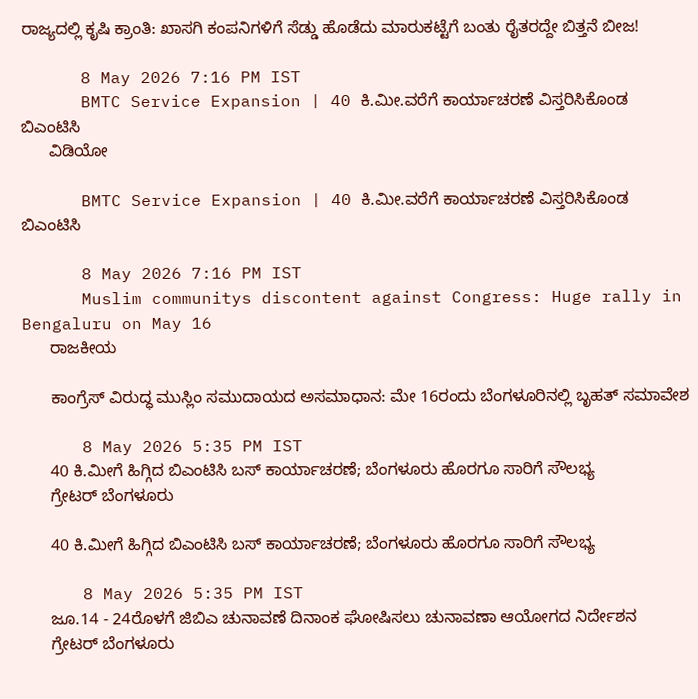ರಾಜ್ಯದಲ್ಲಿ ಕೃಷಿ ಕ್ರಾಂತಿ: ಖಾಸಗಿ ಕಂಪನಿಗಳಿಗೆ ಸೆಡ್ಡು ಹೊಡೆದು ಮಾರುಕಟ್ಟೆಗೆ ಬಂತು ರೈತರದ್ದೇ ಬಿತ್ತನೆ ಬೀಜ!

      8 May 2026 7:16 PM IST
      BMTC Service Expansion | 40 ಕಿ.ಮೀ.ವರೆಗೆ ಕಾರ್ಯಾಚರಣೆ ವಿಸ್ತರಿಸಿಕೊಂಡ ಬಿಎಂಟಿಸಿ
      ವಿಡಿಯೋ

      BMTC Service Expansion | 40 ಕಿ.ಮೀ.ವರೆಗೆ ಕಾರ್ಯಾಚರಣೆ ವಿಸ್ತರಿಸಿಕೊಂಡ ಬಿಎಂಟಿಸಿ

      8 May 2026 7:16 PM IST
      Muslim communitys discontent against Congress: Huge rally in Bengaluru on May 16
      ರಾಜಕೀಯ

      ಕಾಂಗ್ರೆಸ್ ವಿರುದ್ಧ ಮುಸ್ಲಿಂ ಸಮುದಾಯದ ಅಸಮಾಧಾನ: ಮೇ 16ರಂದು ಬೆಂಗಳೂರಿನಲ್ಲಿ ಬೃಹತ್ ಸಮಾವೇಶ

      8 May 2026 5:35 PM IST
      40 ಕಿ.ಮೀಗೆ ಹಿಗ್ಗಿದ ಬಿಎಂಟಿಸಿ ಬಸ್‌ ಕಾರ್ಯಾಚರಣೆ; ಬೆಂಗಳೂರು ಹೊರಗೂ ಸಾರಿಗೆ ಸೌಲಭ್ಯ
      ಗ್ರೇಟರ್ ಬೆಂಗಳೂರು

      40 ಕಿ.ಮೀಗೆ ಹಿಗ್ಗಿದ ಬಿಎಂಟಿಸಿ ಬಸ್‌ ಕಾರ್ಯಾಚರಣೆ; ಬೆಂಗಳೂರು ಹೊರಗೂ ಸಾರಿಗೆ ಸೌಲಭ್ಯ

      8 May 2026 5:35 PM IST
      ಜೂ.14 - 24ರೊಳಗೆ ಜಿಬಿಎ ಚುನಾವಣೆ ದಿನಾಂಕ ಘೋಷಿಸಲು ಚುನಾವಣಾ ಆಯೋಗದ ನಿರ್ದೇಶನ
      ಗ್ರೇಟರ್ ಬೆಂಗಳೂರು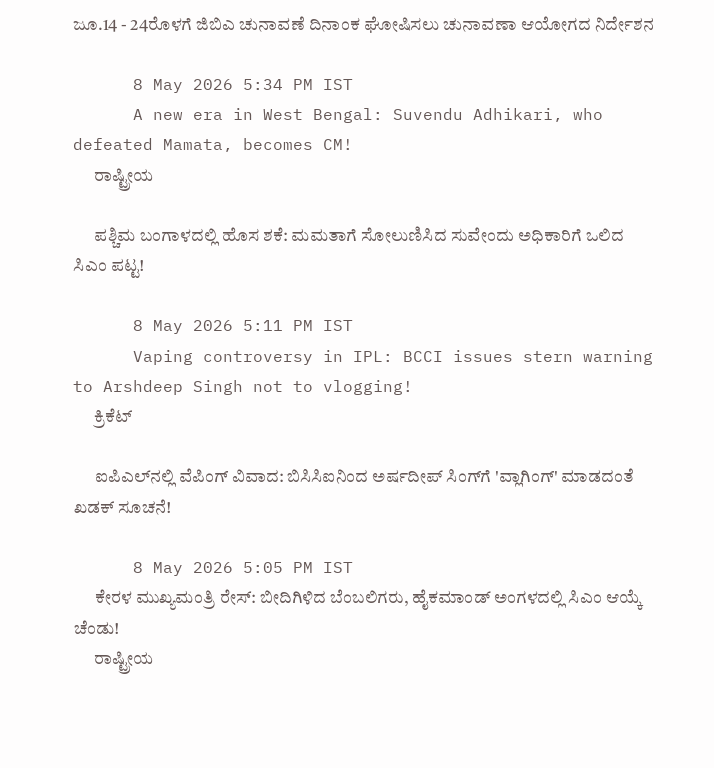ಜೂ.14 - 24ರೊಳಗೆ ಜಿಬಿಎ ಚುನಾವಣೆ ದಿನಾಂಕ ಘೋಷಿಸಲು ಚುನಾವಣಾ ಆಯೋಗದ ನಿರ್ದೇಶನ

      8 May 2026 5:34 PM IST
      A new era in West Bengal: Suvendu Adhikari, who defeated Mamata, becomes CM!
      ರಾಷ್ಟ್ರೀಯ

      ಪಶ್ಚಿಮ ಬಂಗಾಳದಲ್ಲಿ ಹೊಸ ಶಕೆ: ಮಮತಾಗೆ ಸೋಲುಣಿಸಿದ ಸುವೇಂದು ಅಧಿಕಾರಿಗೆ ಒಲಿದ ಸಿಎಂ ಪಟ್ಟ!

      8 May 2026 5:11 PM IST
      Vaping controversy in IPL: BCCI issues stern warning to Arshdeep Singh not to vlogging!
      ಕ್ರಿಕೆಟ್

      ಐಪಿಎಲ್‌ನಲ್ಲಿ ವೆಪಿಂಗ್‌ ವಿವಾದ: ಬಿಸಿಸಿಐನಿಂದ ಅರ್ಷದೀಪ್ ಸಿಂಗ್‌ಗೆ 'ವ್ಲಾಗಿಂಗ್' ಮಾಡದಂತೆ ಖಡಕ್ ಸೂಚನೆ!

      8 May 2026 5:05 PM IST
      ಕೇರಳ ಮುಖ್ಯಮಂತ್ರಿ ರೇಸ್: ಬೀದಿಗಿಳಿದ ಬೆಂಬಲಿಗರು, ಹೈಕಮಾಂಡ್ ಅಂಗಳದಲ್ಲಿ ಸಿಎಂ ಆಯ್ಕೆ ಚೆಂಡು!
      ರಾಷ್ಟ್ರೀಯ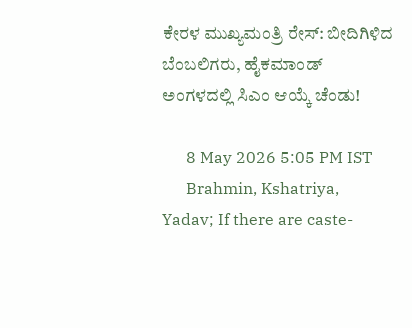ಕೇರಳ ಮುಖ್ಯಮಂತ್ರಿ ರೇಸ್: ಬೀದಿಗಿಳಿದ ಬೆಂಬಲಿಗರು, ಹೈಕಮಾಂಡ್ ಅಂಗಳದಲ್ಲಿ ಸಿಎಂ ಆಯ್ಕೆ ಚೆಂಡು!

      8 May 2026 5:05 PM IST
      Brahmin, Kshatriya, Yadav; If there are caste-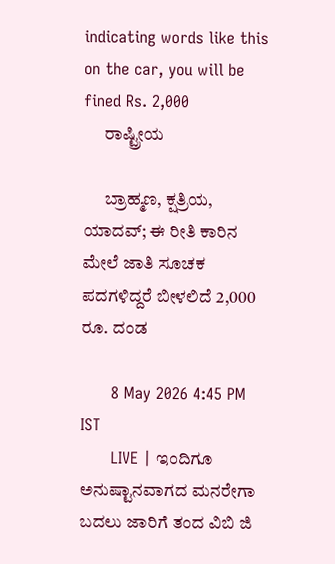indicating words like this on the car, you will be fined Rs. 2,000
      ರಾಷ್ಟ್ರೀಯ

      ಬ್ರಾಹ್ಮಣ, ಕ್ಷತ್ರಿಯ, ಯಾದವ್; ಈ ರೀತಿ ಕಾರಿನ ಮೇಲೆ ಜಾತಿ ಸೂಚಕ ಪದಗಳಿದ್ದರೆ ಬೀಳಲಿದೆ 2,000 ರೂ. ದಂಡ

      8 May 2026 4:45 PM IST
      LIVE | ಇಂದಿಗೂ ಅನುಷ್ಟಾನವಾಗದ ಮನರೇಗಾ ಬದಲು ಜಾರಿಗೆ ತಂದ ವಿಬಿ ಜಿ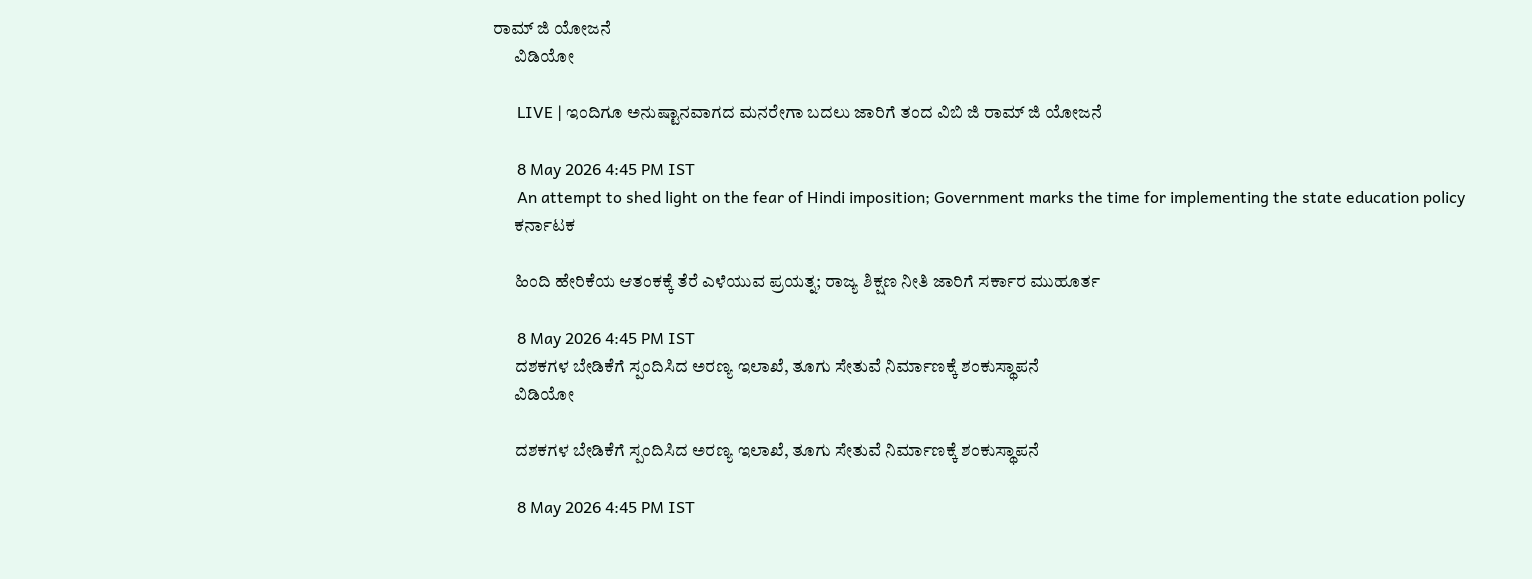ರಾಮ್‌ ಜಿ ಯೋಜನೆ
      ವಿಡಿಯೋ

      LIVE | ಇಂದಿಗೂ ಅನುಷ್ಟಾನವಾಗದ ಮನರೇಗಾ ಬದಲು ಜಾರಿಗೆ ತಂದ ವಿಬಿ ಜಿ ರಾಮ್‌ ಜಿ ಯೋಜನೆ

      8 May 2026 4:45 PM IST
      An attempt to shed light on the fear of Hindi imposition; Government marks the time for implementing the state education policy
      ಕರ್ನಾಟಕ

      ಹಿಂದಿ ಹೇರಿಕೆಯ ಆತಂಕಕ್ಕೆ ತೆರೆ ಎಳೆಯುವ ಪ್ರಯತ್ನ; ರಾಜ್ಯ ಶಿಕ್ಷಣ ನೀತಿ ಜಾರಿಗೆ ಸರ್ಕಾರ ಮುಹೂರ್ತ

      8 May 2026 4:45 PM IST
      ದಶಕಗಳ ಬೇಡಿಕೆಗೆ ಸ್ಪಂದಿಸಿದ ಅರಣ್ಯ ಇಲಾಖೆ, ತೂಗು ಸೇತುವೆ ನಿರ್ಮಾಣಕ್ಕೆ ಶಂಕುಸ್ಥಾಪನೆ
      ವಿಡಿಯೋ

      ದಶಕಗಳ ಬೇಡಿಕೆಗೆ ಸ್ಪಂದಿಸಿದ ಅರಣ್ಯ ಇಲಾಖೆ, ತೂಗು ಸೇತುವೆ ನಿರ್ಮಾಣಕ್ಕೆ ಶಂಕುಸ್ಥಾಪನೆ

      8 May 2026 4:45 PM IST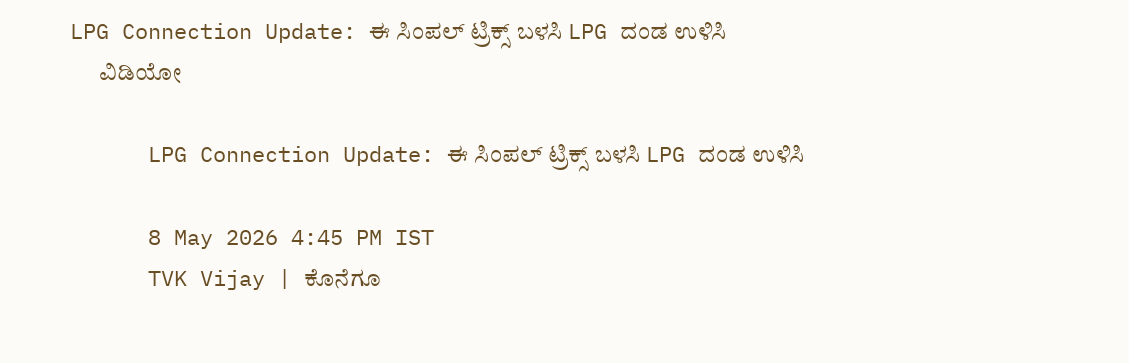LPG Connection Update: ಈ ಸಿಂಪಲ್ ಟ್ರಿಕ್ಸ್ ಬಳಸಿ LPG ದಂಡ ಉಳಿಸಿ
      ವಿಡಿಯೋ

      LPG Connection Update: ಈ ಸಿಂಪಲ್ ಟ್ರಿಕ್ಸ್ ಬಳಸಿ LPG ದಂಡ ಉಳಿಸಿ

      8 May 2026 4:45 PM IST
      TVK Vijay | ಕೊನೆಗೂ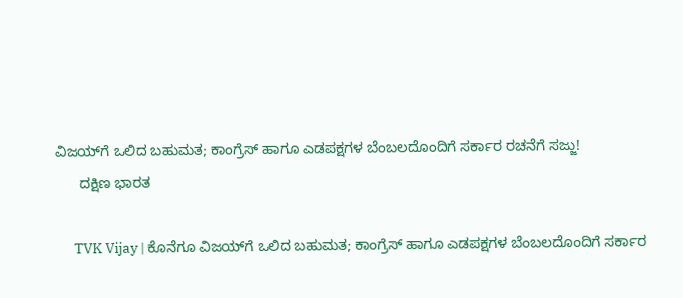ವಿಜಯ್‌ಗೆ ಒಲಿದ ಬಹುಮತ; ಕಾಂಗ್ರೆಸ್ ಹಾಗೂ ಎಡಪಕ್ಷಗಳ ಬೆಂಬಲದೊಂದಿಗೆ ಸರ್ಕಾರ ರಚನೆಗೆ ಸಜ್ಜು!
      ದಕ್ಷಿಣ ಭಾರತ

      TVK Vijay | ಕೊನೆಗೂ ವಿಜಯ್‌ಗೆ ಒಲಿದ ಬಹುಮತ; ಕಾಂಗ್ರೆಸ್ ಹಾಗೂ ಎಡಪಕ್ಷಗಳ ಬೆಂಬಲದೊಂದಿಗೆ ಸರ್ಕಾರ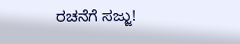ರಚನೆಗೆ ಸಜ್ಜು!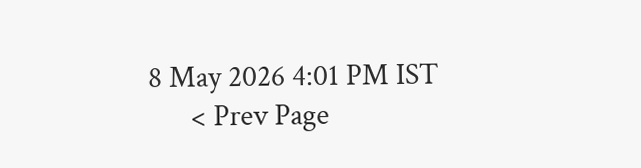8 May 2026 4:01 PM IST
      < Prev Page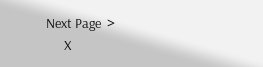Next Page  >
      X